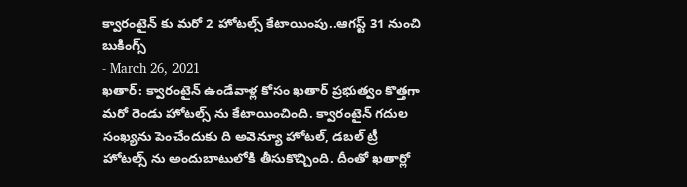క్వారంటైన్ కు మరో 2 హోటల్స్ కేటాయింపు..ఆగస్ట్ 31 నుంచి బుకింగ్స్
- March 26, 2021
ఖతార్: క్వారంటైన్ ఉండేవాళ్ల కోసం ఖతార్ ప్రభుత్వం కొత్తగా మరో రెండు హోటల్స్ ను కేటాయించింది. క్వారంటైన్ గదుల సంఖ్యను పెంచేందుకు ది అవెన్యూ హోటల్, డబల్ ట్రీ హోటల్స్ ను అందుబాటులోకి తీసుకొచ్చింది. దీంతో ఖతార్లో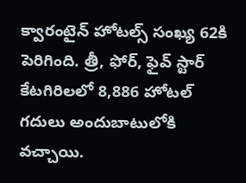క్వారంటైన్ హోటల్స్ సంఖ్య 62కి పెరిగింది. త్రీ, ఫోర్, ఫైవ్ స్టార్ కేటగిరిలలో 8,886 హోటల్ గదులు అందుబాటులోకి వచ్చాయి.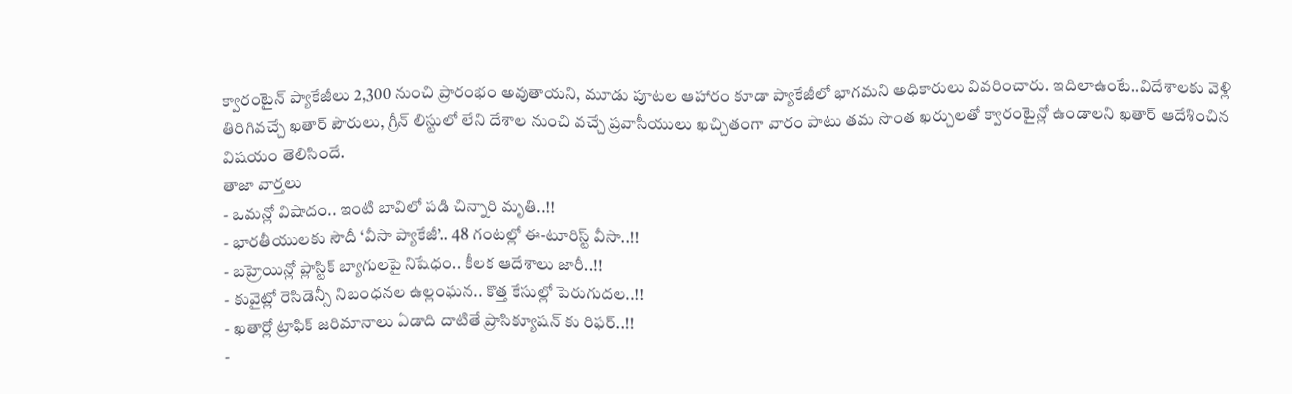క్వారంటైన్ ప్యాకేజీలు 2,300 నుంచి ప్రారంభం అవుతాయని, మూడు పూటల ఆహారం కూడా ప్యాకేజీలో భాగమని అధికారులు వివరించారు. ఇదిలాఉంటే..విదేశాలకు వెళ్లి తిరిగివచ్చే ఖతార్ పౌరులు, గ్రీన్ లిస్టులో లేని దేశాల నుంచి వచ్చే ప్రవాసీయులు ఖచ్చితంగా వారం పాటు తమ సొంత ఖర్చులతో క్వారంటైన్లో ఉండాలని ఖతార్ ఆదేశించిన విషయం తెలిసిందే.
తాజా వార్తలు
- ఒమన్లో విషాదం.. ఇంటి బావిలో పడి చిన్నారి మృతి..!!
- భారతీయులకు సౌదీ ‘వీసా ప్యాకేజీ’.. 48 గంటల్లో ఈ-టూరిస్ట్ వీసా..!!
- బహ్రెయిన్లో ప్లాస్టిక్ బ్యాగులపై నిషేధం.. కీలక ఆదేశాలు జారీ..!!
- కువైట్లో రెసిడెన్సీ నిబంధనల ఉల్లంఘన.. కొత్త కేసుల్లో పెరుగుదల..!!
- ఖతార్లో ట్రాఫిక్ జరిమానాలు ఏడాది దాటితే ప్రాసిక్యూషన్ కు రిఫర్..!!
-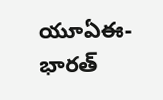యూఏఈ-భారత్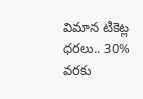విమాన టికెట్ల ధరలు.. 30% వరకు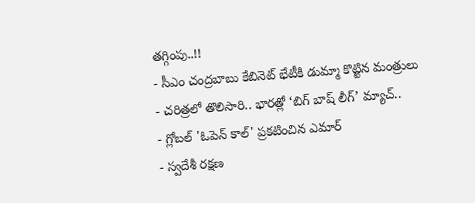తగ్గింపు..!!
- సీఎం చంద్రబాబు కేబినెట్ భేటీకి డుమ్మా కొట్టిన మంత్రులు
- చరిత్రలో తొలిసారి.. భారత్లో ‘బిగ్ బాష్ లీగ్’ మ్యాచ్..
- గ్లోబల్ 'ఓపెన్ కాల్' ప్రకటించిన ఎమార్
- స్వదేశీ రక్షణ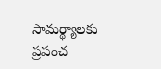సామర్థ్యాలకు ప్రపంచ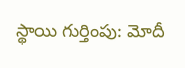స్థాయి గుర్తింపు: మోదీ